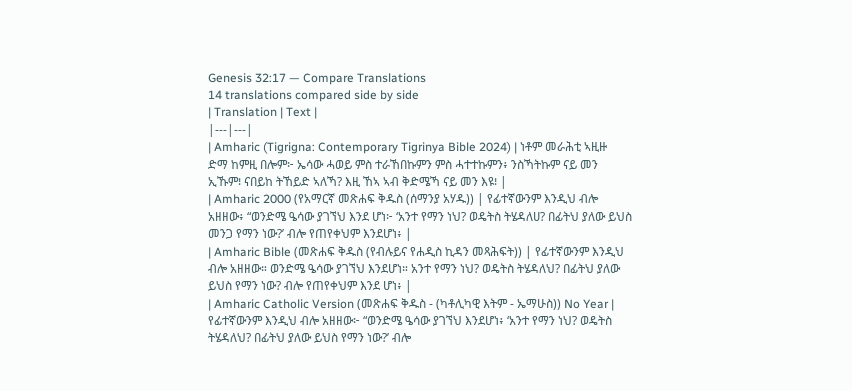Genesis 32:17 — Compare Translations
14 translations compared side by side
| Translation | Text |
|---|---|
| Amharic (Tigrigna: Contemporary Tigrinya Bible 2024) | ነቶም መራሕቲ ኣዚዙ ድማ ከምዚ በሎም፦ ኤሳው ሓወይ ምስ ተራኸበኩምን ምስ ሓተተኩምን፥ ንስኻትኩም ናይ መን ኢኹም፧ ናበይከ ትኸይድ ኣለኻ? እዚ ኸኣ ኣብ ቅድሜኻ ናይ መን እዩ፧ |
| Amharic 2000 (የአማርኛ መጽሐፍ ቅዱስ (ሰማንያ አሃዱ)) | የፊተኛውንም እንዲህ ብሎ አዘዘው፥ “ወንድሜ ዔሳው ያገኘህ እንደ ሆነ፦ ‘አንተ የማን ነህ? ወዴትስ ትሄዳለሀ? በፊትህ ያለው ይህስ መንጋ የማን ነው?’ ብሎ የጠየቀህም እንደሆነ፥ |
| Amharic Bible (መጽሐፍ ቅዱስ (የብሉይና የሐዲስ ኪዳን መጻሕፍት)) | የፊተኛውንም እንዲህ ብሎ አዘዘው። ወንድሜ ዔሳው ያገኘህ እንደሆነ። አንተ የማን ነህ? ወዴትስ ትሄዳለህ? በፊትህ ያለው ይህስ የማን ነው? ብሎ የጠየቀህም እንደ ሆነ፥ |
| Amharic Catholic Version (መጽሐፍ ቅዱስ - (ካቶሊካዊ እትም - ኤማሁስ)) No Year | የፊተኛውንም እንዲህ ብሎ አዘዘው፦ “ወንድሜ ዔሳው ያገኘህ እንደሆነ፥ ‘አንተ የማን ነህ? ወዴትስ ትሄዳለህ? በፊትህ ያለው ይህስ የማን ነው?’ ብሎ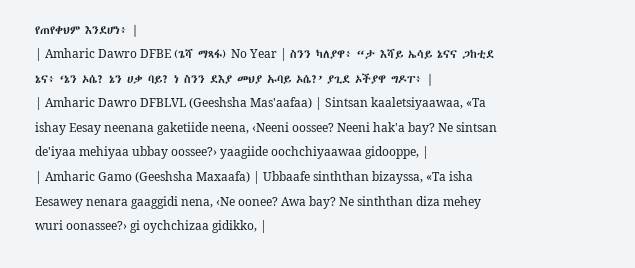የጠየቀህም እንደሆነ፥ |
| Amharic Dawro DFBE (ጌሻ ማጻፋ) No Year | ስንን ካለያዋ፥ “ታ እሻይ ኤሳይ ኔናና ጋከቲደ ኔና፥ ‘ኔን ኦሴ? ኔን ሀቃ ባይ? ነ ስንን ደእያ መህያ ኡባይ ኦሴ?’ ያጊደ ኦችያዋ ግዶፐ፥ |
| Amharic Dawro DFBLVL (Geeshsha Mas'aafaa) | Sintsan kaaletsiyaawaa, «Ta ishay Eesay neenana gaketiide neena, ‹Neeni oossee? Neeni hak'a bay? Ne sintsan de'iyaa mehiyaa ubbay oossee?› yaagiide oochchiyaawaa gidooppe, |
| Amharic Gamo (Geeshsha Maxaafa) | Ubbaafe sinththan bizayssa, «Ta isha Eesawey nenara gaaggidi nena, ‹Ne oonee? Awa bay? Ne sinththan diza mehey wuri oonassee?› gi oychchizaa gidikko, |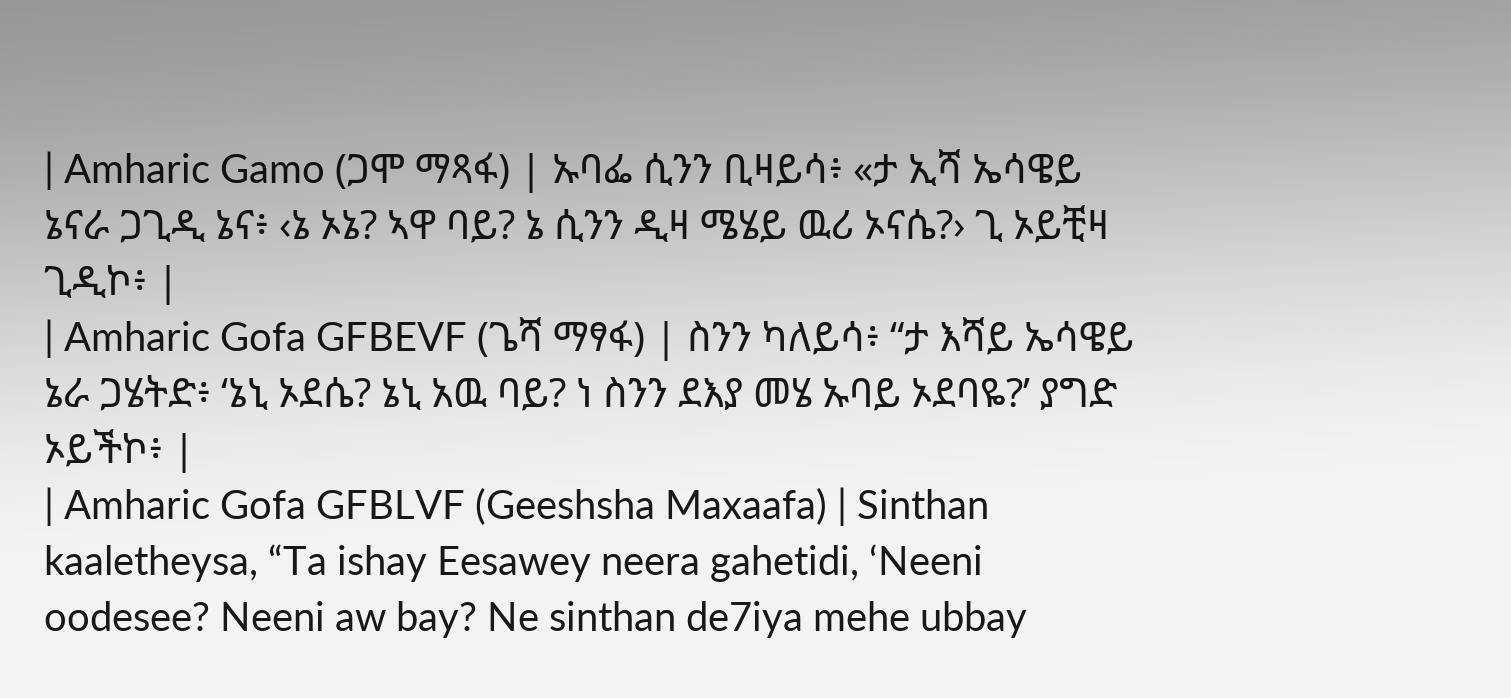| Amharic Gamo (ጋሞ ማጻፋ) | ኡባፌ ሲንን ቢዛይሳ፥ «ታ ኢሻ ኤሳዌይ ኔናራ ጋጊዲ ኔና፥ ‹ኔ ኦኔ? ኣዋ ባይ? ኔ ሲንን ዲዛ ሜሄይ ዉሪ ኦናሴ?› ጊ ኦይቺዛ ጊዲኮ፥ |
| Amharic Gofa GFBEVF (ጌሻ ማፃፋ) | ስንን ካለይሳ፥ “ታ እሻይ ኤሳዌይ ኔራ ጋሄትድ፥ ‘ኔኒ ኦደሴ? ኔኒ አዉ ባይ? ነ ስንን ደእያ መሄ ኡባይ ኦደባዬ?’ ያግድ ኦይችኮ፥ |
| Amharic Gofa GFBLVF (Geeshsha Maxaafa) | Sinthan kaaletheysa, “Ta ishay Eesawey neera gahetidi, ‘Neeni oodesee? Neeni aw bay? Ne sinthan de7iya mehe ubbay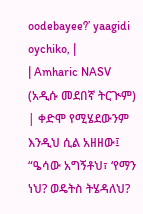oodebayee?’ yaagidi oychiko, |
| Amharic NASV (አዲሱ መደበኛ ትርጒም) | ቀድሞ የሚሄደውንም እንዲህ ሲል አዘዘው፤ “ዔሳው አግኝቶህ፣ ‘የማን ነህ? ወዴትስ ትሄዳለህ?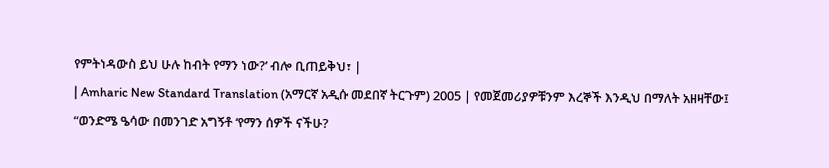የምትነዳውስ ይህ ሁሉ ከብት የማን ነው?’ ብሎ ቢጠይቅህ፣ |
| Amharic New Standard Translation (አማርኛ አዲሱ መደበኛ ትርጉም) 2005 | የመጀመሪያዎቹንም እረኞች እንዲህ በማለት አዘዛቸው፤ “ወንድሜ ዔሳው በመንገድ አግኝቶ ‘የማን ሰዎች ናችሁ?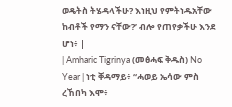ወዴትስ ትሄዳላችሁ? እነዚህ የምትነዱአቸው ከብቶች የማን ናቸው?’ ብሎ የጠየቃችሁ እንደ ሆነ፥ |
| Amharic Tigrinya (መፅሓፍ ቅዱስ) No Year | ነቲ ቐዳማይ፥ “ሓወይ ኤሳው ምስ ረኸበካ እሞ፥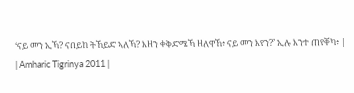‘ናይ መን ኢኻ? ናበይከ ትኸይድ ኣለኻ? እዘን ቀቅድሜኻ ዘለዋኸ፥ ናይ መን እየን?’ ኢሉ እንተ ጠየቐካ፥ |
| Amharic Tigrinya 2011 |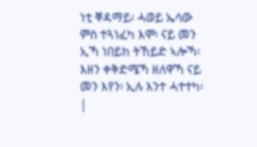ነቲ ቐዳማይ፡ ሓወይ ኤሳው ምስ ተጓነፈካ እሞ፡ ናይ መን ኢኻ ነበይከ ትኸይድ ኣሎኻ፡ እዘን ቀቅድሜኻ ዘለዋኻ ናይ መን እየን፡ ኢሉ እንተ ሓተተካ፡ |